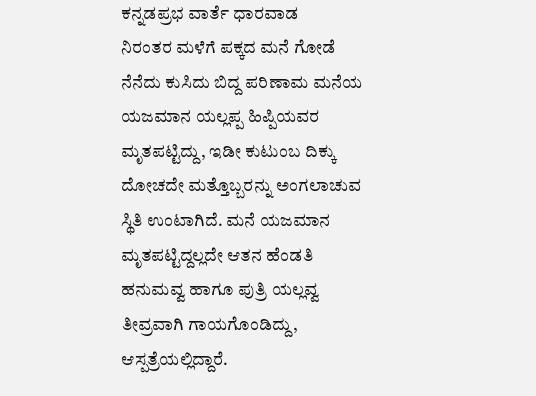ಕನ್ನಡಪ್ರಭ ವಾರ್ತೆ ಧಾರವಾಡ
ನಿರಂತರ ಮಳೆಗೆ ಪಕ್ಕದ ಮನೆ ಗೋಡೆ ನೆನೆದು ಕುಸಿದು ಬಿದ್ದ ಪರಿಣಾಮ ಮನೆಯ ಯಜಮಾನ ಯಲ್ಲಪ್ಪ ಹಿಪ್ಪಿಯವರ ಮೃತಪಟ್ಟಿದ್ದು, ಇಡೀ ಕುಟುಂಬ ದಿಕ್ಕು ದೋಚದೇ ಮತ್ತೊಬ್ಬರನ್ನು ಅಂಗಲಾಚುವ ಸ್ಥಿತಿ ಉಂಟಾಗಿದೆ. ಮನೆ ಯಜಮಾನ ಮೃತಪಟ್ಟಿದ್ದಲ್ಲದೇ ಆತನ ಹೆಂಡತಿ ಹನುಮವ್ವ ಹಾಗೂ ಪುತ್ರಿ ಯಲ್ಲವ್ವ ತೀವ್ರವಾಗಿ ಗಾಯಗೊಂಡಿದ್ದು, ಆಸ್ಪತ್ರೆಯಲ್ಲಿದ್ದಾರೆ.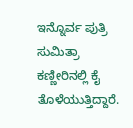ಇನ್ನೊರ್ವ ಪುತ್ರಿ ಸುಮಿತ್ರಾ ಕಣ್ಣೀರಿನಲ್ಲಿ ಕೈ ತೊಳೆಯುತ್ತಿದ್ದಾರೆ.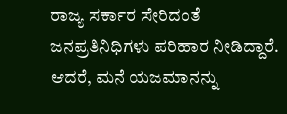ರಾಜ್ಯ ಸರ್ಕಾರ ಸೇರಿದಂತೆ ಜನಪ್ರತಿನಿಧಿಗಳು ಪರಿಹಾರ ನೀಡಿದ್ದಾರೆ. ಆದರೆ, ಮನೆ ಯಜಮಾನನ್ನು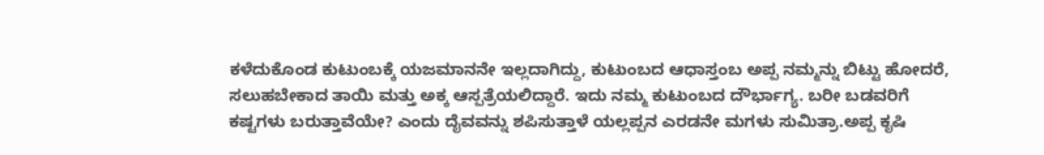ಕಳೆದುಕೊಂಡ ಕುಟುಂಬಕ್ಕೆ ಯಜಮಾನನೇ ಇಲ್ಲದಾಗಿದ್ದು, ಕುಟುಂಬದ ಆಧಾಸ್ತಂಬ ಅಪ್ಪ ನಮ್ಮನ್ನು ಬಿಟ್ಟು ಹೋದರೆ, ಸಲುಹಬೇಕಾದ ತಾಯಿ ಮತ್ತು ಅಕ್ಕ ಆಸ್ಪತ್ರೆಯಲಿದ್ದಾರೆ. ಇದು ನಮ್ಮ ಕುಟುಂಬದ ದೌರ್ಭಾಗ್ಯ. ಬರೀ ಬಡವರಿಗೆ ಕಷ್ಟಗಳು ಬರುತ್ತಾವೆಯೇ? ಎಂದು ದೈವವನ್ನು ಶಪಿಸುತ್ತಾಳೆ ಯಲ್ಲಪ್ಪನ ಎರಡನೇ ಮಗಳು ಸುಮಿತ್ರಾ.ಅಪ್ಪ ಕೃಷಿ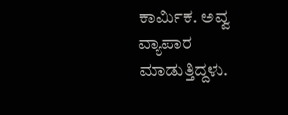ಕಾರ್ಮಿಕ. ಅವ್ವ ವ್ಯಾಪಾರ ಮಾಡುತ್ತಿದ್ದಳು.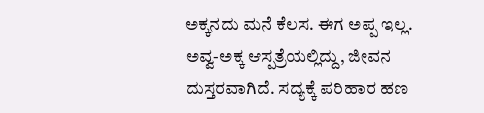ಅಕ್ಕನದು ಮನೆ ಕೆಲಸ. ಈಗ ಅಪ್ಪ ಇಲ್ಲ. ಅವ್ವ-ಅಕ್ಕ ಆಸ್ಪತ್ರೆಯಲ್ಲಿದ್ದು, ಜೀವನ ದುಸ್ತರವಾಗಿದೆ. ಸದ್ಯಕ್ಕೆ ಪರಿಹಾರ ಹಣ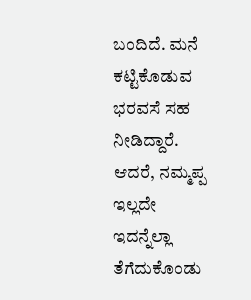ಬಂದಿದೆ. ಮನೆ ಕಟ್ಟಿಕೊಡುವ ಭರವಸೆ ಸಹ ನೀಡಿದ್ದಾರೆ. ಆದರೆ, ನಮ್ಮಪ್ಪ ಇಲ್ಲದೇ ಇದನ್ನೆಲ್ಲಾ ತೆಗೆದುಕೊಂಡು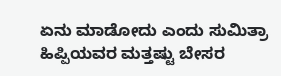ಏನು ಮಾಡೋದು ಎಂದು ಸುಮಿತ್ರಾ ಹಿಪ್ಪಿಯವರ ಮತ್ತಷ್ಟು ಬೇಸರ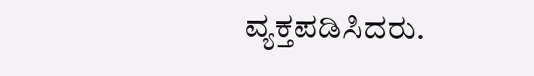ವ್ಯಕ್ತಪಡಿಸಿದರು.